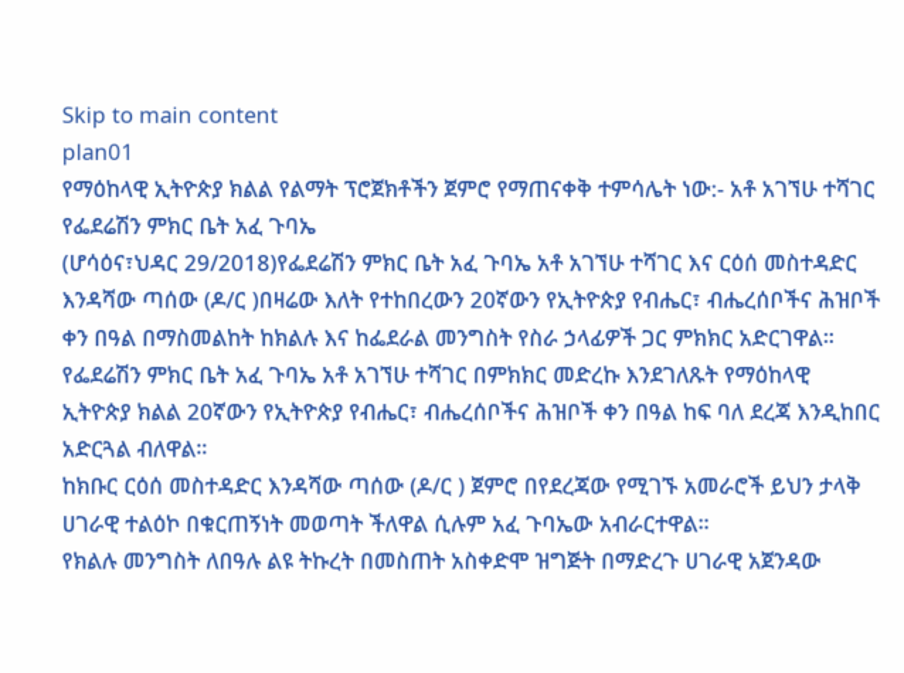Skip to main content
plan01
የማዕከላዊ ኢትዮጵያ ክልል የልማት ፕሮጀክቶችን ጀምሮ የማጠናቀቅ ተምሳሌት ነው:- አቶ አገኘሁ ተሻገር የፌደሬሽን ምክር ቤት አፈ ጉባኤ
(ሆሳዕና፣ህዳር 29/2018)የፌደሬሽን ምክር ቤት አፈ ጉባኤ አቶ አገኘሁ ተሻገር እና ርዕሰ መስተዳድር እንዳሻው ጣሰው (ዶ/ር )በዛሬው እለት የተከበረውን 20ኛውን የኢትዮጵያ የብሔር፣ ብሔረሰቦችና ሕዝቦች ቀን በዓል በማስመልከት ከክልሉ እና ከፌደራል መንግስት የስራ ኃላፊዎች ጋር ምክክር አድርገዋል።
የፌደሬሽን ምክር ቤት አፈ ጉባኤ አቶ አገኘሁ ተሻገር በምክክር መድረኩ እንደገለጹት የማዕከላዊ ኢትዮጵያ ክልል 20ኛውን የኢትዮጵያ የብሔር፣ ብሔረሰቦችና ሕዝቦች ቀን በዓል ከፍ ባለ ደረጃ እንዲከበር አድርጓል ብለዋል።
ከክቡር ርዕሰ መስተዳድር እንዳሻው ጣሰው (ዶ/ር ) ጀምሮ በየደረጃው የሚገኙ አመራሮች ይህን ታላቅ ሀገራዊ ተልዕኮ በቁርጠኝነት መወጣት ችለዋል ሲሉም አፈ ጉባኤው አብራርተዋል።
የክልሉ መንግስት ለበዓሉ ልዩ ትኩረት በመስጠት አስቀድሞ ዝግጅት በማድረጉ ሀገራዊ አጀንዳው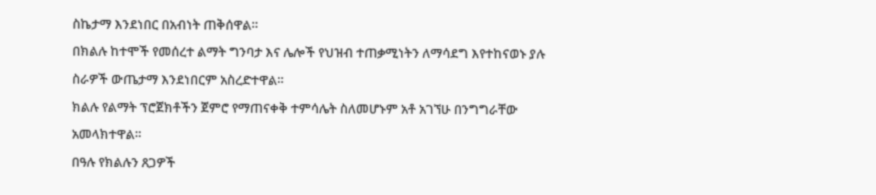ስኬታማ እንደነበር በአብነት ጠቅሰዋል።
በክልሉ ከተሞች የመሰረተ ልማት ግንባታ እና ሌሎች የህዝብ ተጠቃሚነትን ለማሳደግ እየተከናወኑ ያሉ ስራዎች ውጤታማ እንደነበርም አስረድተዋል።
ክልሉ የልማት ፕሮጀክቶችን ጀምሮ የማጠናቀቅ ተምሳሌት ስለመሆኑም አቶ አገኘሁ በንግግራቸው አመላክተዋል።
በዓሉ የክልሉን ጸጋዎች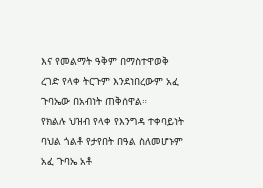እና የመልማት ዓቅም በማስተዋወቅ ረገድ የላቀ ትርጉም እንደነበረውም አፈ ጉባኤው በአብነት ጠቅሰዋል።
የክልሉ ህዝብ የላቀ የእንግዳ ተቀባይነት ባህል ጎልቶ የታየበት በዓል ስለመሆኑም አፈ ጉባኤ አቶ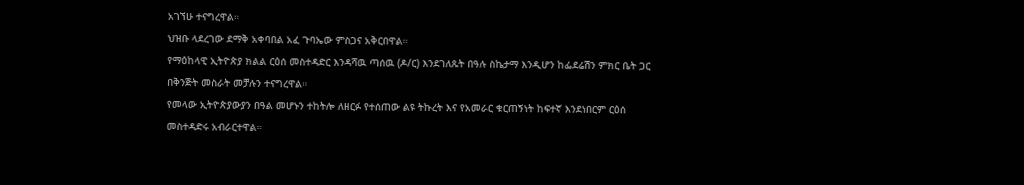አገኘሁ ተናግረዋል።
ህዝቡ ላደረገው ደማቅ አቀባበል አፈ ጉባኤው ምስጋና አቅርበዋል።
የማዕከላዊ ኢትዮጵያ ክልል ርዕሰ መስተዳድር እንዳሻዉ ጣሰዉ (ዶ/ር) እንደገለጹት በዓሉ ስኬታማ እንዲሆን ከፌደሬሽን ምክር ቤት ጋር በቅንጅት መስራት መቻሉን ተናግረዋል።
የመላው ኢትዮጵያውያን በዓል መሆኑን ተከትሎ ለዘርፉ የተሰጠው ልዩ ትኩረት እና የአመራር ቁርጠኝነት ከፍተኛ እንደነበርም ርዕሰ መስተዳድሩ አብራርተዋል።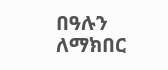በዓሉን ለማክበር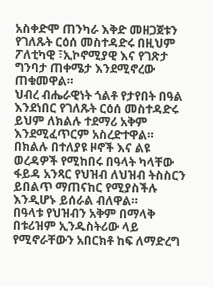አስቀድሞ ጠንካራ እቅድ መዘጋጀቱን የገለጹት ርዕሰ መስተዳድሩ በዚህም ፖለቲካዊ ፣ኢኮኖሚያዊ እና የገጽታ ግንባታ ጠቀሜታ እንደሚኖረው ጠቁመዋል።
ህብረ ብሔራዊነት ጎልቶ የታየበት በዓል እንደነበር የገለጹት ርዕሰ መስተዳድሩ ይህም ለክልሉ ተደማሪ አቅም እንደሚፈጥርም አስረድተዋል።
በክልሉ በተለያዩ ዞኖች እና ልዩ ወረዳዎች የሚከበሩ በዓላት ካላቸው ፋይዳ አንጻር የህዝብ ለህዝብ ትስስርን ይበልጥ ማጠናከር የሚያስችሉ እንዲሆኑ ይሰራል ብለዋል።
በዓላቱ የህዝብን አቅም በማላቅ በቱሪዝም ኢንዱስትሪው ላይ የሚኖራቸውን አበርክቶ ከፍ ለማድረግ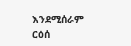እንደሚሰራም ርዕሰ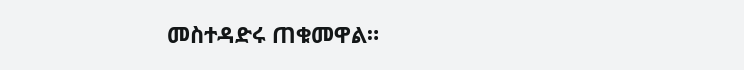መስተዳድሩ ጠቁመዋል።